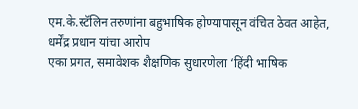एम.के.स्टॅलिन तरुणांना बहुभाषिक होण्यापासून वंचित ठेवत आहेत, धर्मेंद्र प्रधान यांचा आरोप
एका प्रगत, समावेशक शैक्षणिक सुधारणेला ‘हिंदी भाषिक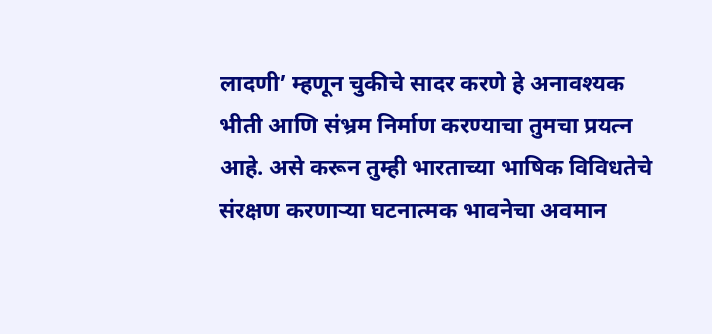लादणी’ म्हणून चुकीचे सादर करणे हे अनावश्यक भीती आणि संभ्रम निर्माण करण्याचा तुमचा प्रयत्न आहे. असे करून तुम्ही भारताच्या भाषिक विविधतेचे संरक्षण करणाऱ्या घटनात्मक भावनेचा अवमान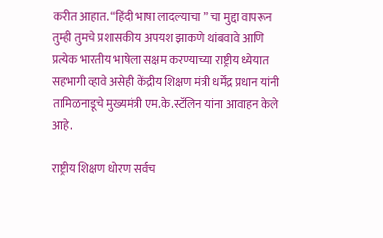करीत आहात. “हिंदी भाषा लादल्याचा ” चा मुद्दा वापरून तुम्ही तुमचे प्रशासकीय अपयश झाकणे थांबवावे आणि प्रत्येक भारतीय भाषेला सक्षम करण्याच्या राष्ट्रीय ध्येयात सहभागी व्हावे असेही केंद्रीय शिक्षण मंत्री धर्मेंद्र प्रधान यांनी तामिळनाडूचे मुख्यमंत्री एम.के.स्टॅलिन यांना आवाहन केले आहे.

राष्ट्रीय शिक्षण धोरण सर्वच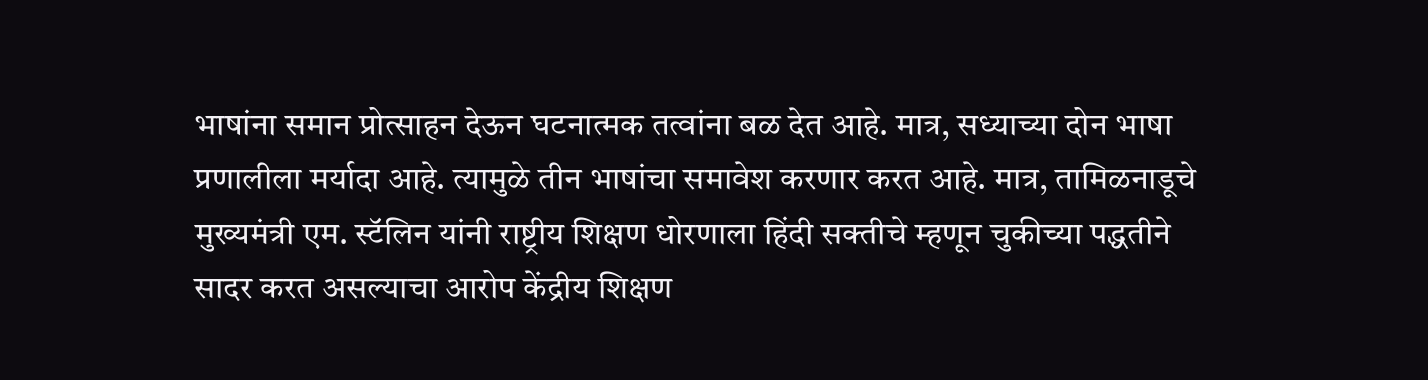भाषांना समान प्रोत्साहन देऊन घटनात्मक तत्वांना बळ देत आहे. मात्र, सध्याच्या दोन भाषा प्रणालीला मर्यादा आहे. त्यामुळे तीन भाषांचा समावेश करणार करत आहे. मात्र, तामिळनाडूचे मुख्यमंत्री एम. स्टॅलिन यांनी राष्ट्रीय शिक्षण धोरणाला हिंदी सक्तीचे म्हणून चुकीच्या पद्धतीने सादर करत असल्याचा आरोप केंद्रीय शिक्षण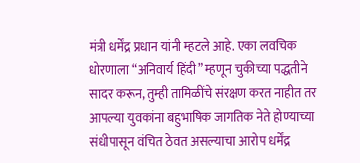मंत्री धर्मेंद्र प्रधान यांनी म्हटले आहे. एका लवचिक धोरणाला “अनिवार्य हिंदी” म्हणून चुकीच्या पद्धतीने सादर करून, तुम्ही तामिळींचे संरक्षण करत नाहीत तर आपल्या युवकांना बहुभाषिक जागतिक नेते होण्याच्या संधीपासून वंचित ठेवत असल्याचा आरोप धर्मेंद्र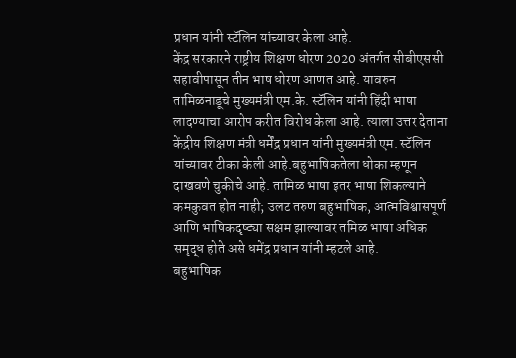प्रधान यांनी स्टॅलिन यांच्यावर केला आहे.
केंद्र सरकारने राष्ट्रीय शिक्षण धोरण 2020 अंतर्गत सीबीएससी सहावीपासून तीन भाष धोरण आणत आहे. यावरुन तामिळनाडूचे मुख्यमंत्री एम.के. स्टॅलिन यांनी हिंदी भाषा लादण्याचा आरोप करीत विरोध केला आहे. त्याला उत्तर देताना केंद्रीय शिक्षण मंत्री धर्मेंद्र प्रधान यांनी मुख्यमंत्री एम. स्टॅलिन यांच्यावर टीका केली आहे.बहुभाषिकतेला धोका म्हणून दाखवणे चुकीचे आहे. तामिळ भाषा इतर भाषा शिकल्याने कमकुवत होत नाही; उलट तरुण बहुभाषिक, आत्मविश्वासपूर्ण आणि भाषिकदृष्ट्या सक्षम झाल्यावर तमिळ भाषा अधिक समृद्ध होते असे धमेंद्र प्रधान यांनी म्हटले आहे.
बहुभाषिक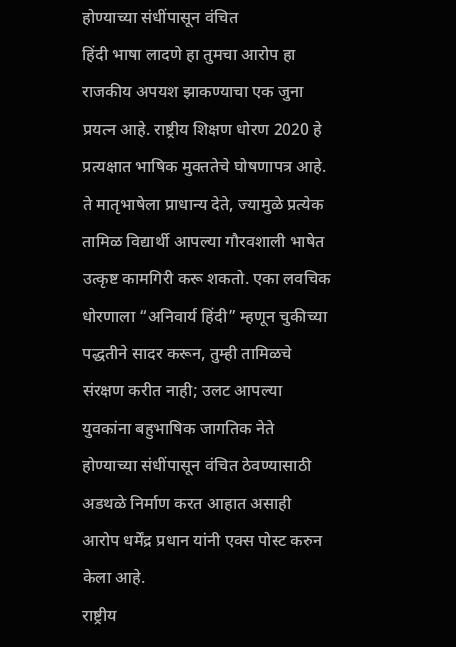होण्याच्या संधींपासून वंचित
हिंदी भाषा लादणे हा तुमचा आरोप हा राजकीय अपयश झाकण्याचा एक जुना प्रयत्न आहे. राष्ट्रीय शिक्षण धोरण 2020 हे प्रत्यक्षात भाषिक मुक्ततेचे घोषणापत्र आहे. ते मातृभाषेला प्राधान्य देते, ज्यामुळे प्रत्येक तामिळ विद्यार्थी आपल्या गौरवशाली भाषेत उत्कृष्ट कामगिरी करू शकतो. एका लवचिक धोरणाला “अनिवार्य हिंदी” म्हणून चुकीच्या पद्धतीने सादर करून, तुम्ही तामिळचे संरक्षण करीत नाही; उलट आपल्या युवकांना बहुभाषिक जागतिक नेते होण्याच्या संधींपासून वंचित ठेवण्यासाठी अडथळे निर्माण करत आहात असाही आरोप धर्मेंद्र प्रधान यांनी एक्स पोस्ट करुन केला आहे.
राष्ट्रीय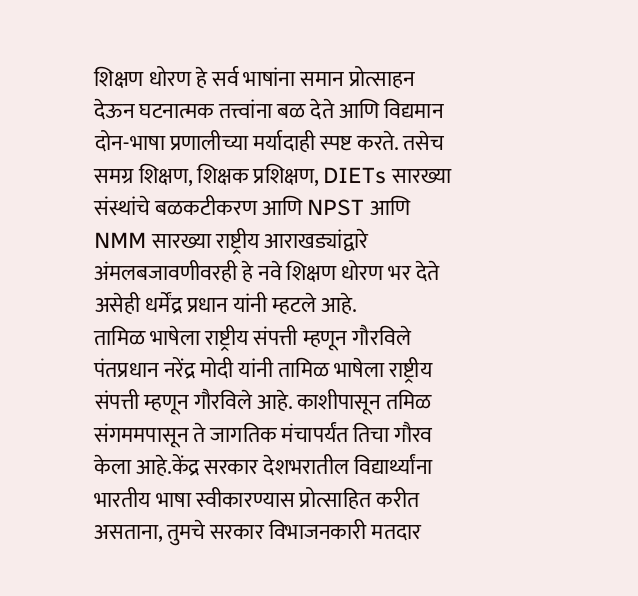शिक्षण धोरण हे सर्व भाषांना समान प्रोत्साहन देऊन घटनात्मक तत्त्वांना बळ देते आणि विद्यमान दोन-भाषा प्रणालीच्या मर्यादाही स्पष्ट करते. तसेच समग्र शिक्षण, शिक्षक प्रशिक्षण, DIETs सारख्या संस्थांचे बळकटीकरण आणि NPST आणि NMM सारख्या राष्ट्रीय आराखड्यांद्वारे अंमलबजावणीवरही हे नवे शिक्षण धोरण भर देते असेही धर्मेंद्र प्रधान यांनी म्हटले आहे.
तामिळ भाषेला राष्ट्रीय संपत्ती म्हणून गौरविले
पंतप्रधान नरेंद्र मोदी यांनी तामिळ भाषेला राष्ट्रीय संपत्ती म्हणून गौरविले आहे. काशीपासून तमिळ संगममपासून ते जागतिक मंचापर्यंत तिचा गौरव केला आहे.केंद्र सरकार देशभरातील विद्यार्थ्यांना भारतीय भाषा स्वीकारण्यास प्रोत्साहित करीत असताना, तुमचे सरकार विभाजनकारी मतदार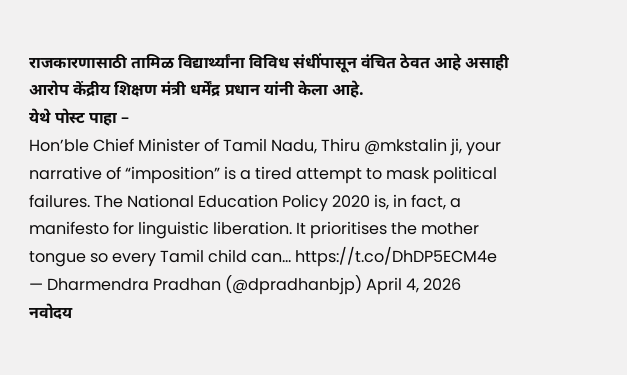राजकारणासाठी तामिळ विद्यार्थ्यांना विविध संधींपासून वंचित ठेवत आहे असाही आरोप केंद्रीय शिक्षण मंत्री धर्मेंद्र प्रधान यांनी केला आहे.
येथे पोस्ट पाहा –
Hon’ble Chief Minister of Tamil Nadu, Thiru @mkstalin ji, your narrative of “imposition” is a tired attempt to mask political failures. The National Education Policy 2020 is, in fact, a manifesto for linguistic liberation. It prioritises the mother tongue so every Tamil child can… https://t.co/DhDP5ECM4e
— Dharmendra Pradhan (@dpradhanbjp) April 4, 2026
नवोदय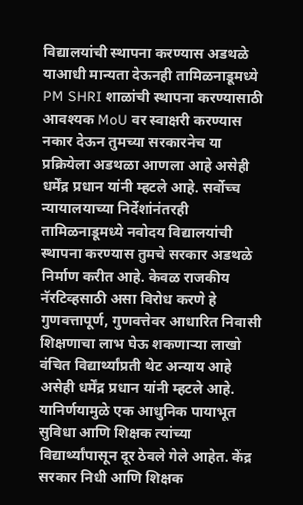विद्यालयांची स्थापना करण्यास अडथळे
याआधी मान्यता देऊनही तामिळनाडूमध्ये PM SHRI शाळांची स्थापना करण्यासाठी आवश्यक MoU वर स्वाक्षरी करण्यास नकार देऊन तुमच्या सरकारनेच या प्रक्रियेला अडथळा आणला आहे असेही धर्मेंद्र प्रधान यांनी म्हटले आहे. सर्वोच्च न्यायालयाच्या निर्देशांनंतरही तामिळनाडूमध्ये नवोदय विद्यालयांची स्थापना करण्यास तुमचे सरकार अडथळे निर्माण करीत आहे. केवळ राजकीय नॅरटिव्हसाठी असा विरोध करणे हे गुणवत्तापूर्ण, गुणवत्तेवर आधारित निवासी शिक्षणाचा लाभ घेऊ शकणाऱ्या लाखो वंचित विद्यार्थ्यांप्रती थेट अन्याय आहे असेही धर्मेंद्र प्रधान यांनी म्हटले आहे. यानिर्णयामुळे एक आधुनिक पायाभूत सुविधा आणि शिक्षक त्यांच्या विद्यार्थ्यांपासून दूर ठेवले गेले आहेत. केंद्र सरकार निधी आणि शिक्षक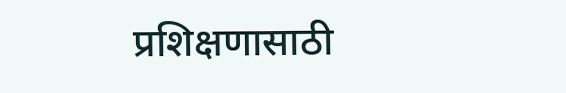प्रशिक्षणासाठी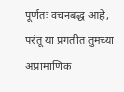पूर्णतः वचनबद्ध आहे, परंतू या प्रगतीत तुमच्या अप्रामाणिक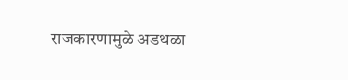राजकारणामुळे अडथळा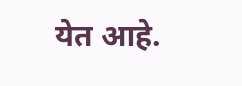येत आहे.